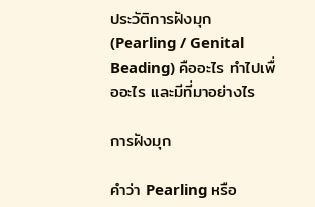ประวัติการฝังมุก (Pearling / Genital Beading) คืออะไร ทำไปเพื่ออะไร และมีที่มาอย่างไร

การฝังมุก

คำว่า Pearling หรือ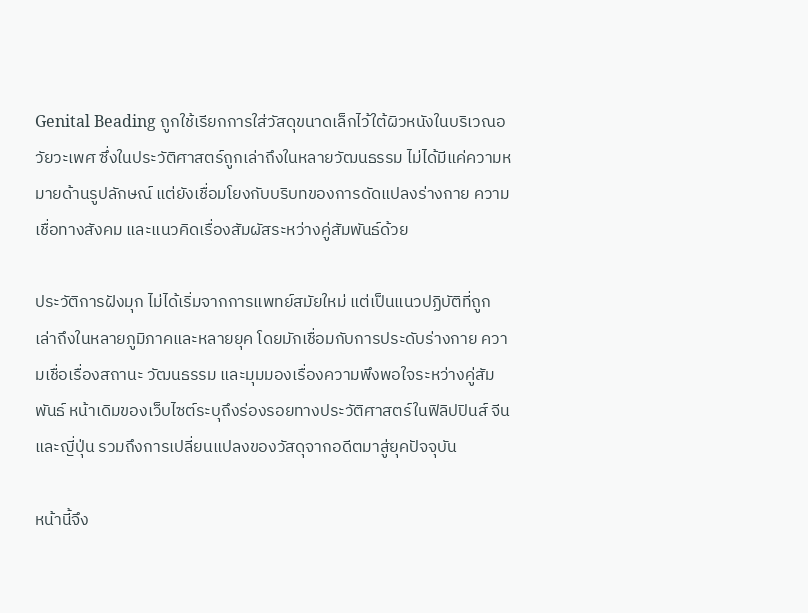Genital Beading ถูกใช้เรียกการใส่วัสดุขนาดเล็กไว้ใต้ผิวหนังในบริเวณอวัยวะเพศ ซึ่งในประวัติศาสตร์ถูกเล่าถึงในหลายวัฒนธรรม ไม่ได้มีแค่ความหมายด้านรูปลักษณ์ แต่ยังเชื่อมโยงกับบริบทของการดัดแปลงร่างกาย ความเชื่อทางสังคม และแนวคิดเรื่องสัมผัสระหว่างคู่สัมพันธ์ด้วย

ประวัติการฝังมุก ไม่ได้เริ่มจากการแพทย์สมัยใหม่ แต่เป็นแนวปฏิบัติที่ถูกเล่าถึงในหลายภูมิภาคและหลายยุค โดยมักเชื่อมกับการประดับร่างกาย ความเชื่อเรื่องสถานะ วัฒนธรรม และมุมมองเรื่องความพึงพอใจระหว่างคู่สัมพันธ์ หน้าเดิมของเว็บไซต์ระบุถึงร่องรอยทางประวัติศาสตร์ในฟิลิปปินส์ จีน และญี่ปุ่น รวมถึงการเปลี่ยนแปลงของวัสดุจากอดีตมาสู่ยุคปัจจุบัน

หน้านี้จึง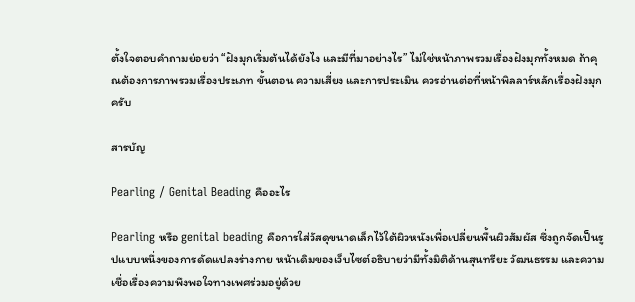ตั้งใจตอบคำถามย่อยว่า “ฝังมุกเริ่มต้นได้ยังไง และมีที่มาอย่างไร” ไม่ใช่หน้าภาพรวมเรื่องฝังมุกทั้งหมด ถ้าคุณต้องการภาพรวมเรื่องประเภท ขั้นตอน ความเสี่ยง และการประเมิน ควรอ่านต่อที่หน้าพิลลาร์หลักเรื่องฝังมุกครับ

สารบัญ

Pearling / Genital Beading คืออะไร

Pearling หรือ genital beading คือการใส่วัสดุขนาดเล็กไว้ใต้ผิวหนังเพื่อเปลี่ยนพื้นผิวสัมผัส ซึ่งถูกจัดเป็นรูปแบบหนึ่งของการดัดแปลงร่างกาย หน้าเดิมของเว็บไซต์อธิบายว่ามีทั้งมิติด้านสุนทรียะ วัฒนธรรม และความเชื่อเรื่องความพึงพอใจทางเพศร่วมอยู่ด้วย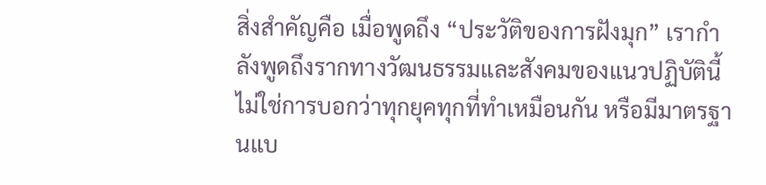สิ่งสำคัญคือ เมื่อพูดถึง “ประวัติของการฝังมุก” เรากำลังพูดถึงรากทางวัฒนธรรมและสังคมของแนวปฏิบัตินี้ ไม่ใช่การบอกว่าทุกยุคทุกที่ทำเหมือนกัน หรือมีมาตรฐานแบ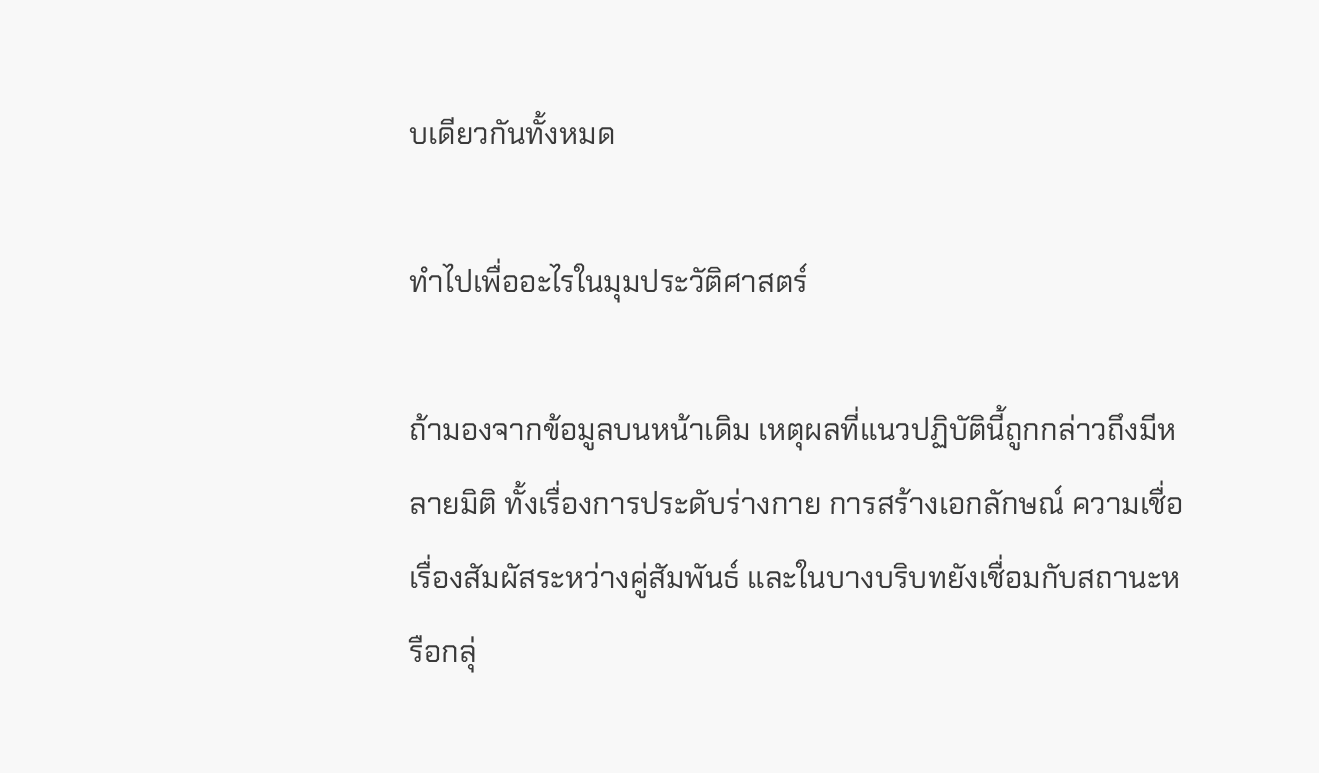บเดียวกันทั้งหมด

ทำไปเพื่ออะไรในมุมประวัติศาสตร์

ถ้ามองจากข้อมูลบนหน้าเดิม เหตุผลที่แนวปฏิบัตินี้ถูกกล่าวถึงมีหลายมิติ ทั้งเรื่องการประดับร่างกาย การสร้างเอกลักษณ์ ความเชื่อเรื่องสัมผัสระหว่างคู่สัมพันธ์ และในบางบริบทยังเชื่อมกับสถานะหรือกลุ่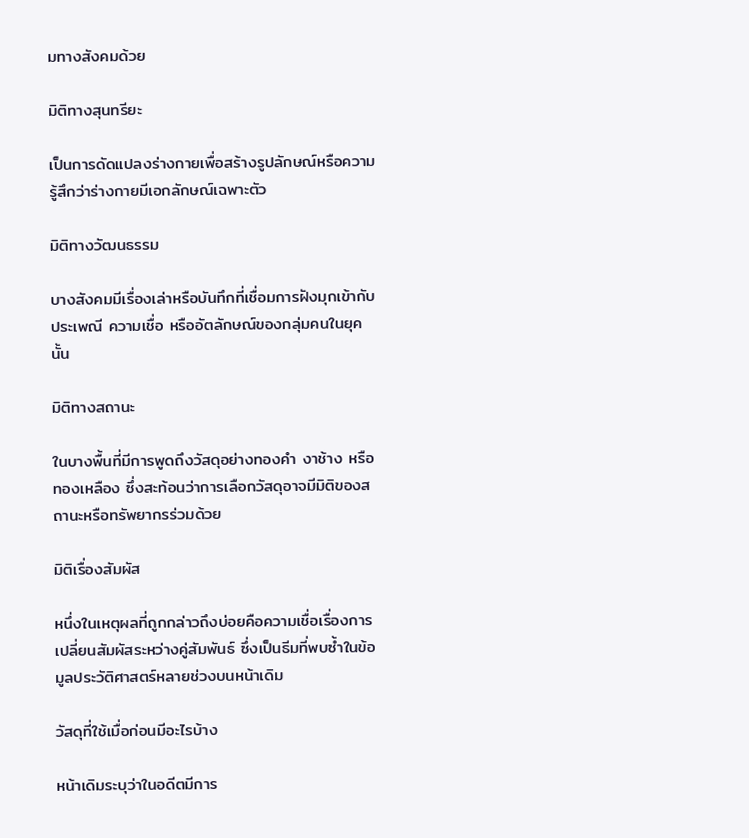มทางสังคมด้วย

มิติทางสุนทรียะ

เป็นการดัดแปลงร่างกายเพื่อสร้างรูปลักษณ์หรือความรู้สึกว่าร่างกายมีเอกลักษณ์เฉพาะตัว

มิติทางวัฒนธรรม

บางสังคมมีเรื่องเล่าหรือบันทึกที่เชื่อมการฝังมุกเข้ากับประเพณี ความเชื่อ หรืออัตลักษณ์ของกลุ่มคนในยุคนั้น

มิติทางสถานะ

ในบางพื้นที่มีการพูดถึงวัสดุอย่างทองคำ งาช้าง หรือทองเหลือง ซึ่งสะท้อนว่าการเลือกวัสดุอาจมีมิติของสถานะหรือทรัพยากรร่วมด้วย

มิติเรื่องสัมผัส

หนึ่งในเหตุผลที่ถูกกล่าวถึงบ่อยคือความเชื่อเรื่องการเปลี่ยนสัมผัสระหว่างคู่สัมพันธ์ ซึ่งเป็นธีมที่พบซ้ำในข้อมูลประวัติศาสตร์หลายช่วงบนหน้าเดิม

วัสดุที่ใช้เมื่อก่อนมีอะไรบ้าง

หน้าเดิมระบุว่าในอดีตมีการ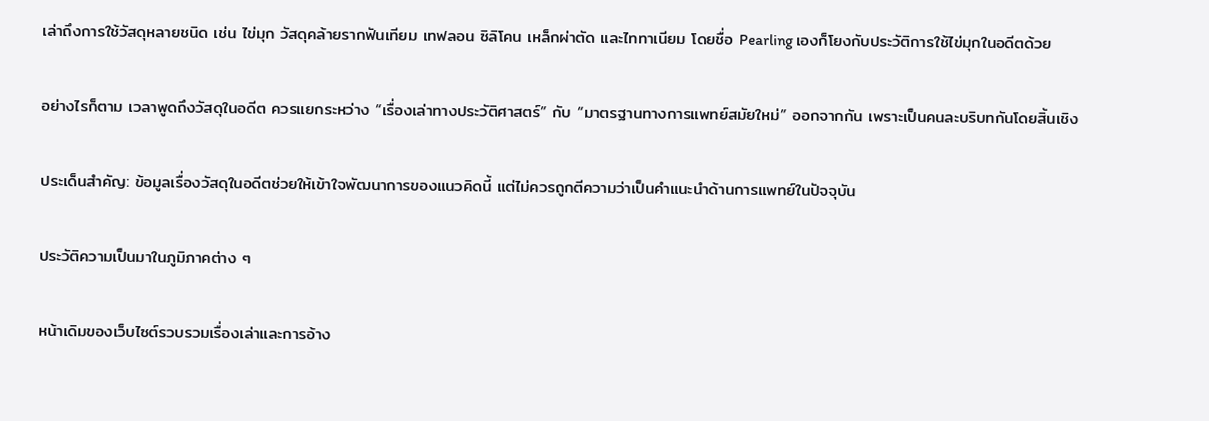เล่าถึงการใช้วัสดุหลายชนิด เช่น ไข่มุก วัสดุคล้ายรากฟันเทียม เทฟลอน ซิลิโคน เหล็กผ่าตัด และไททาเนียม โดยชื่อ Pearling เองก็โยงกับประวัติการใช้ไข่มุกในอดีตด้วย

อย่างไรก็ตาม เวลาพูดถึงวัสดุในอดีต ควรแยกระหว่าง “เรื่องเล่าทางประวัติศาสตร์” กับ “มาตรฐานทางการแพทย์สมัยใหม่” ออกจากกัน เพราะเป็นคนละบริบทกันโดยสิ้นเชิง

ประเด็นสำคัญ: ข้อมูลเรื่องวัสดุในอดีตช่วยให้เข้าใจพัฒนาการของแนวคิดนี้ แต่ไม่ควรถูกตีความว่าเป็นคำแนะนำด้านการแพทย์ในปัจจุบัน

ประวัติความเป็นมาในภูมิภาคต่าง ๆ

หน้าเดิมของเว็บไซต์รวบรวมเรื่องเล่าและการอ้าง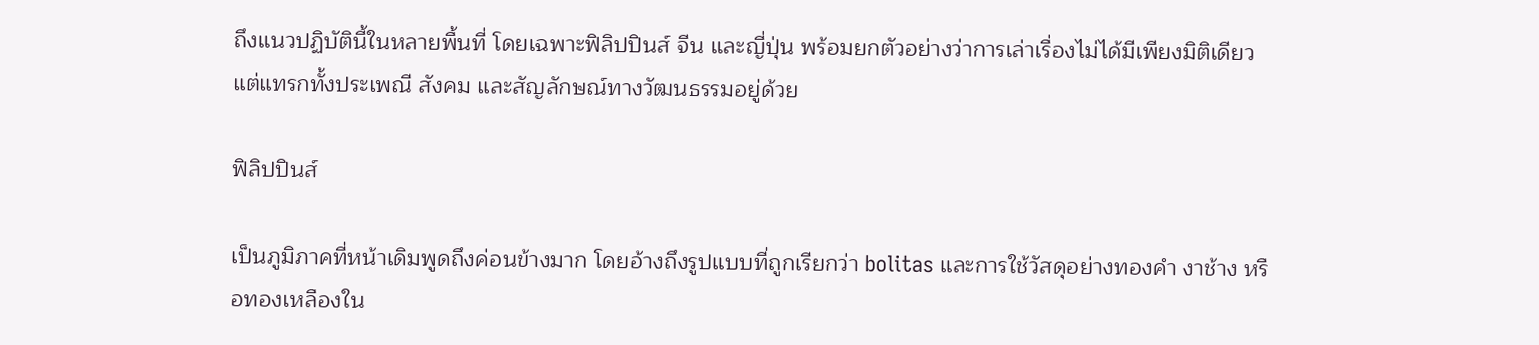ถึงแนวปฏิบัตินี้ในหลายพื้นที่ โดยเฉพาะฟิลิปปินส์ จีน และญี่ปุ่น พร้อมยกตัวอย่างว่าการเล่าเรื่องไม่ได้มีเพียงมิติเดียว แต่แทรกทั้งประเพณี สังคม และสัญลักษณ์ทางวัฒนธรรมอยู่ด้วย

ฟิลิปปินส์

เป็นภูมิภาคที่หน้าเดิมพูดถึงค่อนข้างมาก โดยอ้างถึงรูปแบบที่ถูกเรียกว่า bolitas และการใช้วัสดุอย่างทองคำ งาช้าง หรือทองเหลืองใน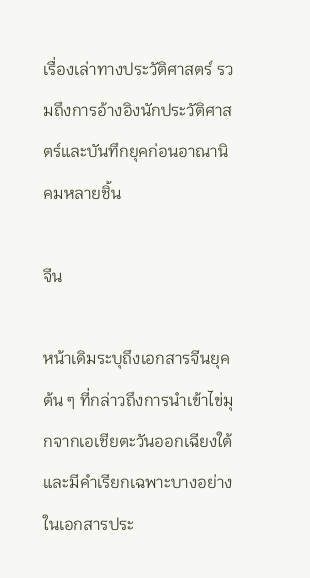เรื่องเล่าทางประวัติศาสตร์ รวมถึงการอ้างอิงนักประวัติศาสตร์และบันทึกยุคก่อนอาณานิคมหลายชิ้น

จีน

หน้าเดิมระบุถึงเอกสารจีนยุคต้น ๆ ที่กล่าวถึงการนำเข้าไข่มุกจากเอเชียตะวันออกเฉียงใต้ และมีคำเรียกเฉพาะบางอย่างในเอกสารประ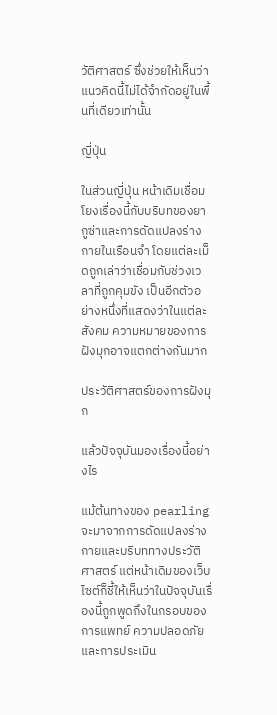วัติศาสตร์ ซึ่งช่วยให้เห็นว่าแนวคิดนี้ไม่ได้จำกัดอยู่ในพื้นที่เดียวเท่านั้น

ญี่ปุ่น

ในส่วนญี่ปุ่น หน้าเดิมเชื่อมโยงเรื่องนี้กับบริบทของยากูซ่าและการดัดแปลงร่างกายในเรือนจำ โดยแต่ละเม็ดถูกเล่าว่าเชื่อมกับช่วงเวลาที่ถูกคุมขัง เป็นอีกตัวอย่างหนึ่งที่แสดงว่าในแต่ละสังคม ความหมายของการฝังมุกอาจแตกต่างกันมาก

ประวัติศาสตร์ของการฝังมุก

แล้วปัจจุบันมองเรื่องนี้อย่างไร

แม้ต้นทางของ pearling จะมาจากการดัดแปลงร่างกายและบริบททางประวัติศาสตร์ แต่หน้าเดิมของเว็บไซต์ก็ชี้ให้เห็นว่าในปัจจุบันเรื่องนี้ถูกพูดถึงในกรอบของการแพทย์ ความปลอดภัย และการประเมิน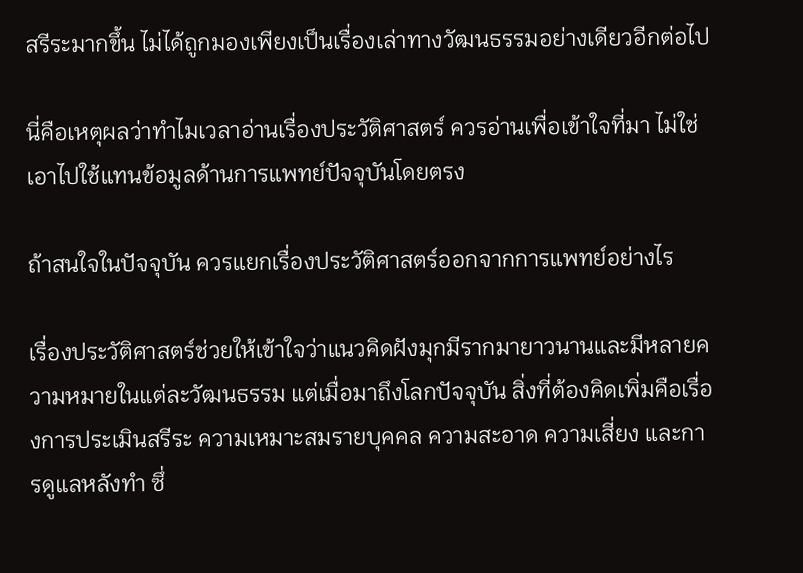สรีระมากขึ้น ไม่ได้ถูกมองเพียงเป็นเรื่องเล่าทางวัฒนธรรมอย่างเดียวอีกต่อไป

นี่คือเหตุผลว่าทำไมเวลาอ่านเรื่องประวัติศาสตร์ ควรอ่านเพื่อเข้าใจที่มา ไม่ใช่เอาไปใช้แทนข้อมูลด้านการแพทย์ปัจจุบันโดยตรง

ถ้าสนใจในปัจจุบัน ควรแยกเรื่องประวัติศาสตร์ออกจากการแพทย์อย่างไร

เรื่องประวัติศาสตร์ช่วยให้เข้าใจว่าแนวคิดฝังมุกมีรากมายาวนานและมีหลายความหมายในแต่ละวัฒนธรรม แต่เมื่อมาถึงโลกปัจจุบัน สิ่งที่ต้องคิดเพิ่มคือเรื่องการประเมินสรีระ ความเหมาะสมรายบุคคล ความสะอาด ความเสี่ยง และการดูแลหลังทำ ซึ่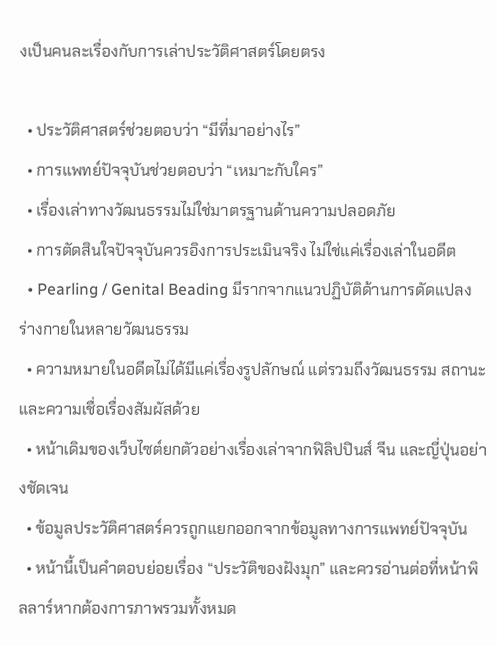งเป็นคนละเรื่องกับการเล่าประวัติศาสตร์โดยตรง

  • ประวัติศาสตร์ช่วยตอบว่า “มีที่มาอย่างไร”
  • การแพทย์ปัจจุบันช่วยตอบว่า “เหมาะกับใคร”
  • เรื่องเล่าทางวัฒนธรรมไม่ใช่มาตรฐานด้านความปลอดภัย
  • การตัดสินใจปัจจุบันควรอิงการประเมินจริง ไม่ใช่แค่เรื่องเล่าในอดีต
  • Pearling / Genital Beading มีรากจากแนวปฏิบัติด้านการดัดแปลงร่างกายในหลายวัฒนธรรม
  • ความหมายในอดีตไม่ได้มีแค่เรื่องรูปลักษณ์ แต่รวมถึงวัฒนธรรม สถานะ และความเชื่อเรื่องสัมผัสด้วย
  • หน้าเดิมของเว็บไซต์ยกตัวอย่างเรื่องเล่าจากฟิลิปปินส์ จีน และญี่ปุ่นอย่างชัดเจน
  • ข้อมูลประวัติศาสตร์ควรถูกแยกออกจากข้อมูลทางการแพทย์ปัจจุบัน
  • หน้านี้เป็นคำตอบย่อยเรื่อง “ประวัติของฝังมุก” และควรอ่านต่อที่หน้าพิลลาร์หากต้องการภาพรวมทั้งหมด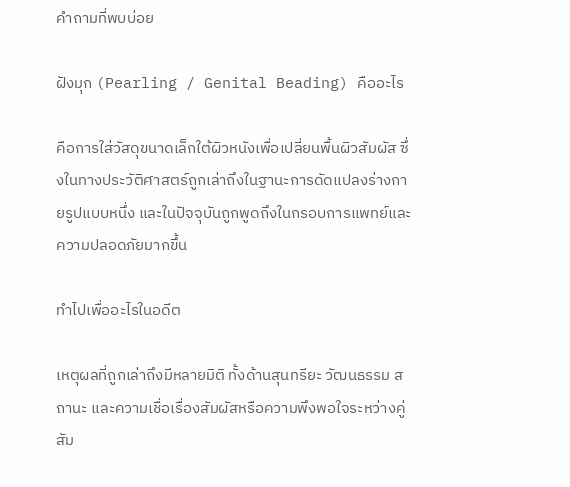คำถามที่พบบ่อย

ฝังมุก (Pearling / Genital Beading) คืออะไร

คือการใส่วัสดุขนาดเล็กใต้ผิวหนังเพื่อเปลี่ยนพื้นผิวสัมผัส ซึ่งในทางประวัติศาสตร์ถูกเล่าถึงในฐานะการดัดแปลงร่างกายรูปแบบหนึ่ง และในปัจจุบันถูกพูดถึงในกรอบการแพทย์และความปลอดภัยมากขึ้น

ทำไปเพื่ออะไรในอดีต

เหตุผลที่ถูกเล่าถึงมีหลายมิติ ทั้งด้านสุนทรียะ วัฒนธรรม สถานะ และความเชื่อเรื่องสัมผัสหรือความพึงพอใจระหว่างคู่สัม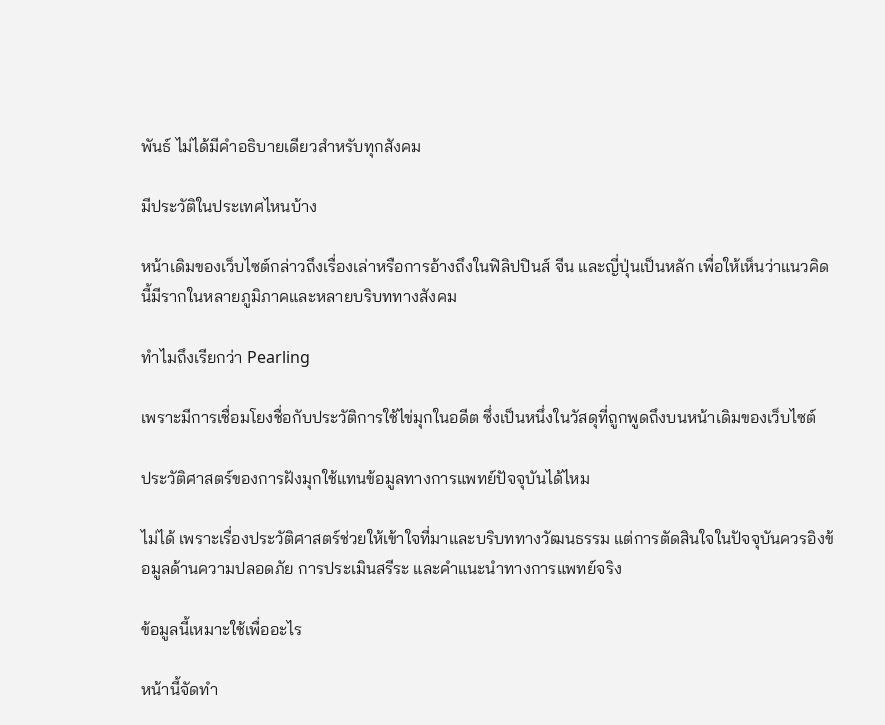พันธ์ ไม่ได้มีคำอธิบายเดียวสำหรับทุกสังคม

มีประวัติในประเทศไหนบ้าง

หน้าเดิมของเว็บไซต์กล่าวถึงเรื่องเล่าหรือการอ้างถึงในฟิลิปปินส์ จีน และญี่ปุ่นเป็นหลัก เพื่อให้เห็นว่าแนวคิดนี้มีรากในหลายภูมิภาคและหลายบริบททางสังคม

ทำไมถึงเรียกว่า Pearling

เพราะมีการเชื่อมโยงชื่อกับประวัติการใช้ไข่มุกในอดีต ซึ่งเป็นหนึ่งในวัสดุที่ถูกพูดถึงบนหน้าเดิมของเว็บไซต์

ประวัติศาสตร์ของการฝังมุกใช้แทนข้อมูลทางการแพทย์ปัจจุบันได้ไหม

ไม่ได้ เพราะเรื่องประวัติศาสตร์ช่วยให้เข้าใจที่มาและบริบททางวัฒนธรรม แต่การตัดสินใจในปัจจุบันควรอิงข้อมูลด้านความปลอดภัย การประเมินสรีระ และคำแนะนำทางการแพทย์จริง

ข้อมูลนี้เหมาะใช้เพื่ออะไร

หน้านี้จัดทำ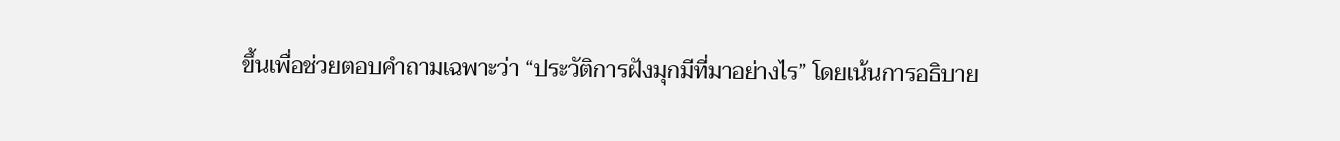ขึ้นเพื่อช่วยตอบคำถามเฉพาะว่า “ประวัติการฝังมุกมีที่มาอย่างไร” โดยเน้นการอธิบาย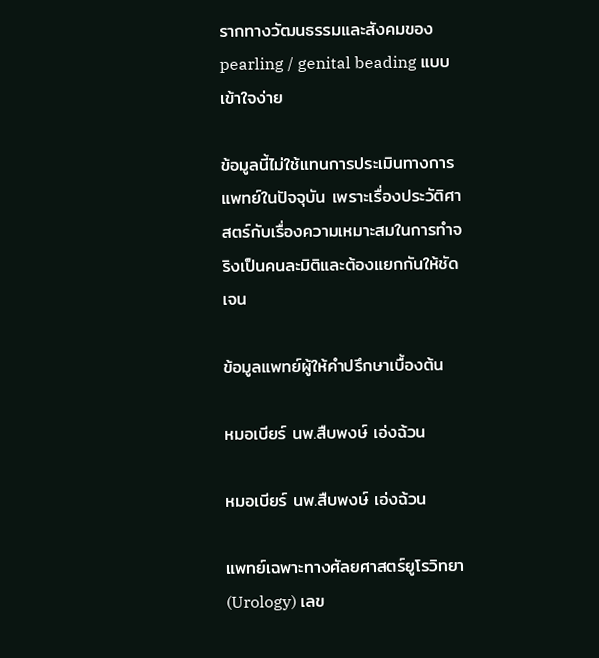รากทางวัฒนธรรมและสังคมของ pearling / genital beading แบบเข้าใจง่าย

ข้อมูลนี้ไม่ใช้แทนการประเมินทางการแพทย์ในปัจจุบัน เพราะเรื่องประวัติศาสตร์กับเรื่องความเหมาะสมในการทำจริงเป็นคนละมิติและต้องแยกกันให้ชัดเจน

ข้อมูลแพทย์ผู้ให้คำปรึกษาเบื้องต้น

หมอเบียร์ นพ.สืบพงษ์ เอ่งฉ้วน

หมอเบียร์ นพ.สืบพงษ์ เอ่งฉ้วน

แพทย์เฉพาะทางศัลยศาสตร์ยูโรวิทยา (Urology) เลข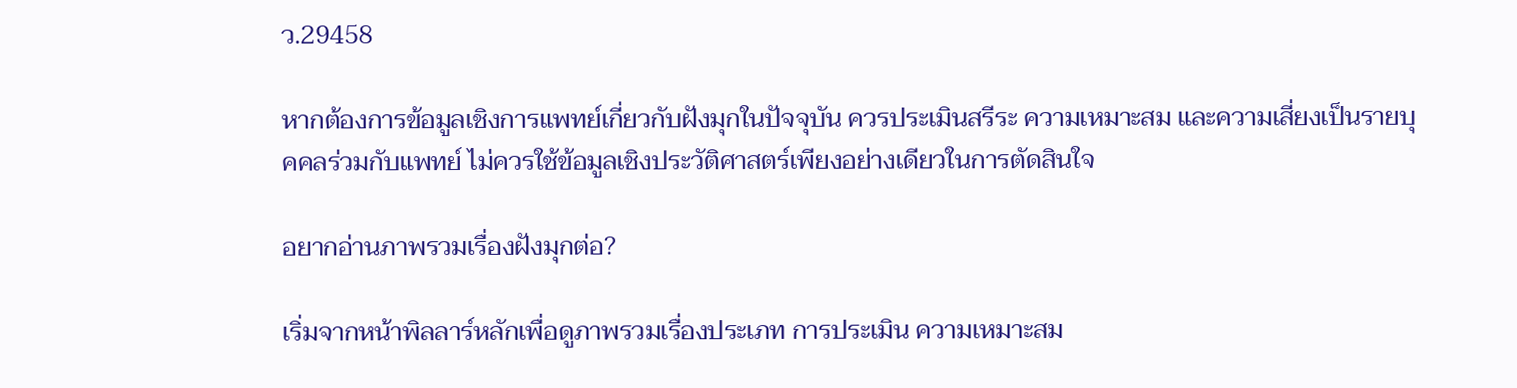ว.29458

หากต้องการข้อมูลเชิงการแพทย์เกี่ยวกับฝังมุกในปัจจุบัน ควรประเมินสรีระ ความเหมาะสม และความเสี่ยงเป็นรายบุคคลร่วมกับแพทย์ ไม่ควรใช้ข้อมูลเชิงประวัติศาสตร์เพียงอย่างเดียวในการตัดสินใจ

อยากอ่านภาพรวมเรื่องฝังมุกต่อ?

เริ่มจากหน้าพิลลาร์หลักเพื่อดูภาพรวมเรื่องประเภท การประเมิน ความเหมาะสม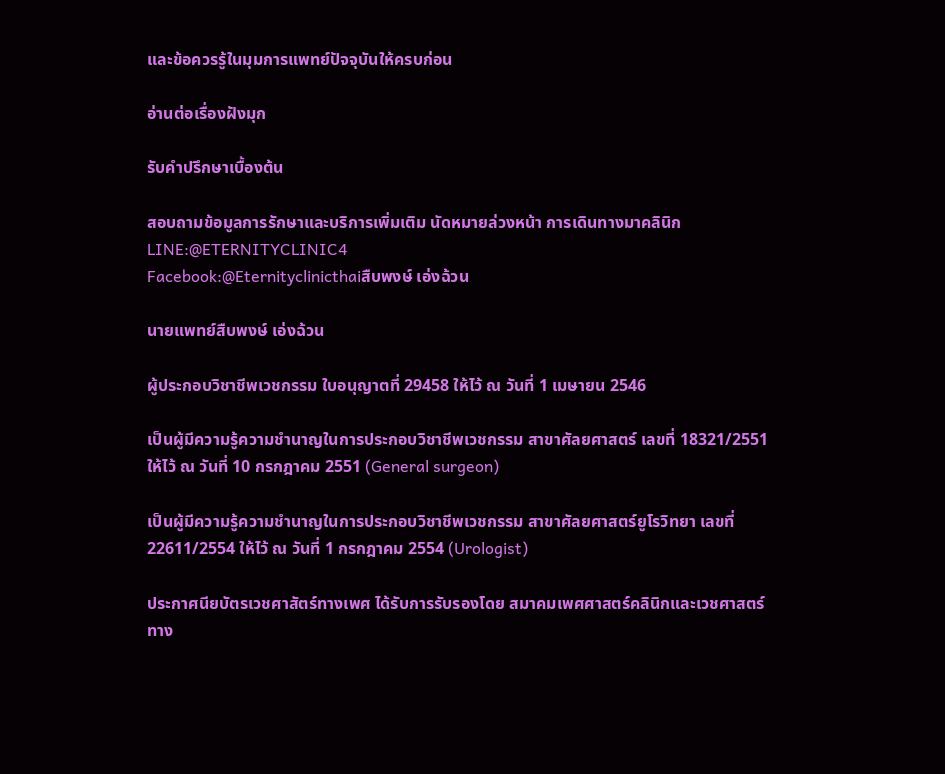และข้อควรรู้ในมุมการแพทย์ปัจจุบันให้ครบก่อน

อ่านต่อเรื่องฝังมุก

รับคำปรึกษาเบื้องต้น

สอบถามข้อมูลการรักษาและบริการเพิ่มเติม นัดหมายล่วงหน้า การเดินทางมาคลินิก
LINE:@ETERNITYCLINIC4
Facebook:@Eternityclinicthaiสืบพงษ์ เอ่งฉ้วน

นายแพทย์สืบพงษ์ เอ่งฉ้วน

ผู้ประกอบวิชาชีพเวชกรรม ใบอนุญาตที่ 29458 ให้ไว้ ณ วันที่ 1 เมษายน 2546

เป็นผู้มีความรู้ความชำนาญในการประกอบวิชาชีพเวชกรรม สาขาศัลยศาสตร์ เลขที่ 18321/2551
ให้ไว้ ณ วันที่ 10 กรกฎาคม 2551 (General surgeon)

เป็นผู้มีความรู้ความชำนาญในการประกอบวิชาชีพเวชกรรม สาขาศัลยศาสตร์ยูโรวิทยา เลขที่
22611/2554 ให้ไว้ ณ วันที่ 1 กรกฎาคม 2554 (Urologist)

ประกาศนียบัตรเวชศาสัตร์ทางเพศ ได้รับการรับรองโดย สมาคมเพศศาสตร์คลินิกและเวชศาสตร์
ทาง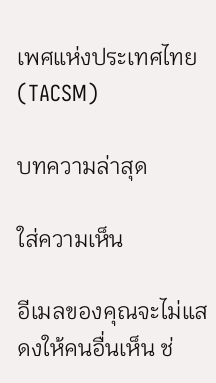เพศแห่งประเทศไทย (TACSM)

บทความล่าสุด

ใส่ความเห็น

อีเมลของคุณจะไม่แสดงให้คนอื่นเห็น ช่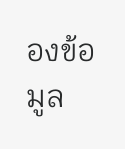องข้อมูล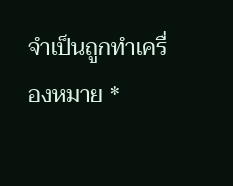จำเป็นถูกทำเครื่องหมาย *